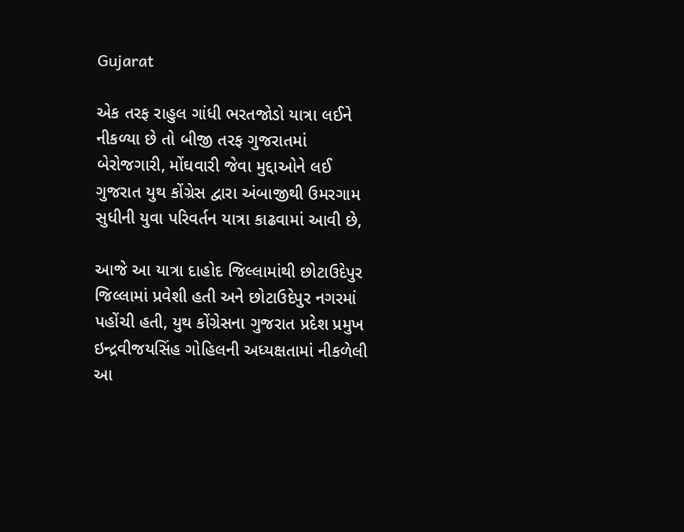Gujarat

એક તરફ રાહુલ ગાંધી ભરતજોડો યાત્રા લઈને નીકળ્યા છે તો બીજી તરફ ગુજરાતમાં બેરોજગારી, મોંઘવારી જેવા મુદ્દાઓને લઈ ગુજરાત યુથ કોંગ્રેસ દ્વારા અંબાજીથી ઉમરગામ સુધીની યુવા પરિવર્તન યાત્રા કાઢવામાં આવી છે,

આજે આ યાત્રા દાહોદ જિલ્લામાંથી છોટાઉદેપુર જિલ્લામાં પ્રવેશી હતી અને છોટાઉદેપુર નગરમાં પહોંચી હતી, યુથ કોંગ્રેસના ગુજરાત પ્રદેશ પ્રમુખ ઇન્દ્રવીજયસિંહ ગોહિલની અધ્યક્ષતામાં નીકળેલી આ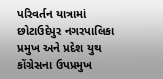પરિવર્તન યાત્રામાં છોટાઉદેપુર નગરપાલિકા પ્રમુખ અને પ્રદેશ યુથ કોંગ્રેસના ઉપપ્રમુખ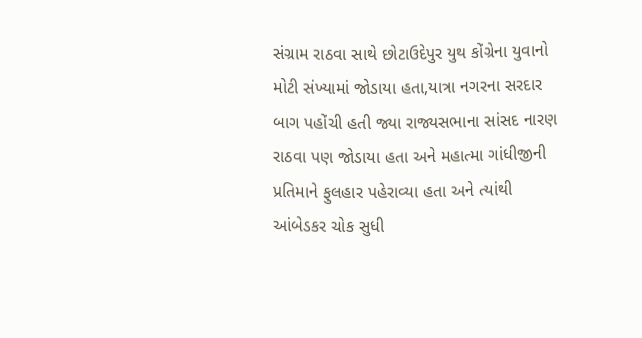સંગ્રામ રાઠવા સાથે છોટાઉદેપુર યુથ કોંગ્રેના યુવાનો  મોટી સંખ્યામાં જોડાયા હતા,યાત્રા નગરના સરદાર બાગ પહોંચી હતી જ્યા રાજ્યસભાના સાંસદ નારણ રાઠવા પણ જોડાયા હતા અને મહાત્મા ગાંધીજીની પ્રતિમાને ફુલહાર પહેરાવ્યા હતા અને ત્યાંથી આંબેડકર ચોક સુધી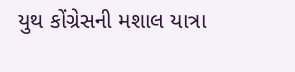યુથ કોંગ્રેસની મશાલ યાત્રા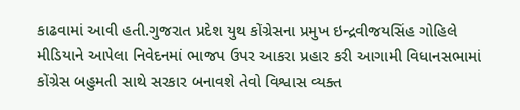કાઢવામાં આવી હતી.ગુજરાત પ્રદેશ યુથ કોંગ્રેસના પ્રમુખ ઇન્દ્રવીજયસિંહ ગોહિલે મીડિયાને આપેલા નિવેદનમાં ભાજપ ઉપર આકરા પ્રહાર કરી આગામી વિધાનસભામાં કોંગ્રેસ બહુમતી સાથે સરકાર બનાવશે તેવો વિશ્વાસ વ્યક્ત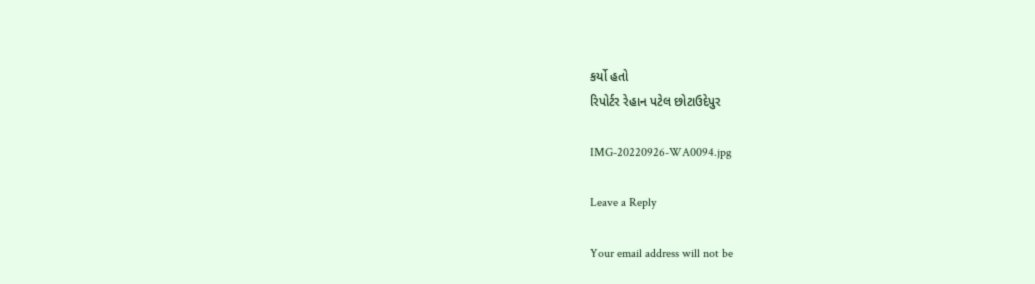કર્યો હતો
રિપોર્ટર રેહાન પટેલ છોટાઉદેપુર

IMG-20220926-WA0094.jpg

Leave a Reply

Your email address will not be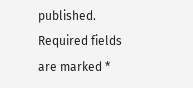published. Required fields are marked *